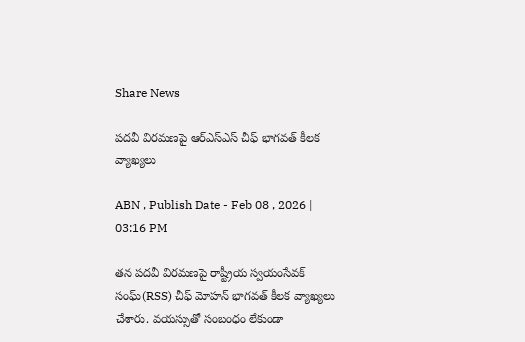Share News

పదవీ విరమణపై ఆర్ఎస్ఎస్ చీఫ్ భాగవత్ కీలక వ్యాఖ్యలు

ABN , Publish Date - Feb 08 , 2026 | 03:16 PM

తన పదవీ విరమణపై రాష్ట్రీయ స్వయంసేవక్ సంఘ్(RSS) చీఫ్ మోహన్ భాగవత్ కీలక వ్యాఖ్యలు చేశారు. వయస్సుతో సంబంధం లేకుండా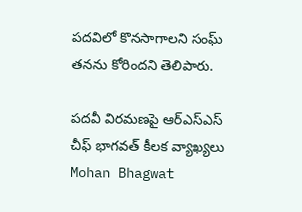పదవిలో కొనసాగాలని సంఘ్ తనను కోరిందని తెలిపారు.

పదవీ విరమణపై ఆర్ఎస్ఎస్ చీఫ్ భాగవత్ కీలక వ్యాఖ్యలు
Mohan Bhagwat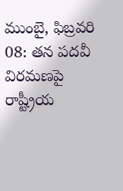ముంబై, ఫిబ్రవరి 08: తన పదవీ విరమణపై రాష్ట్రీయ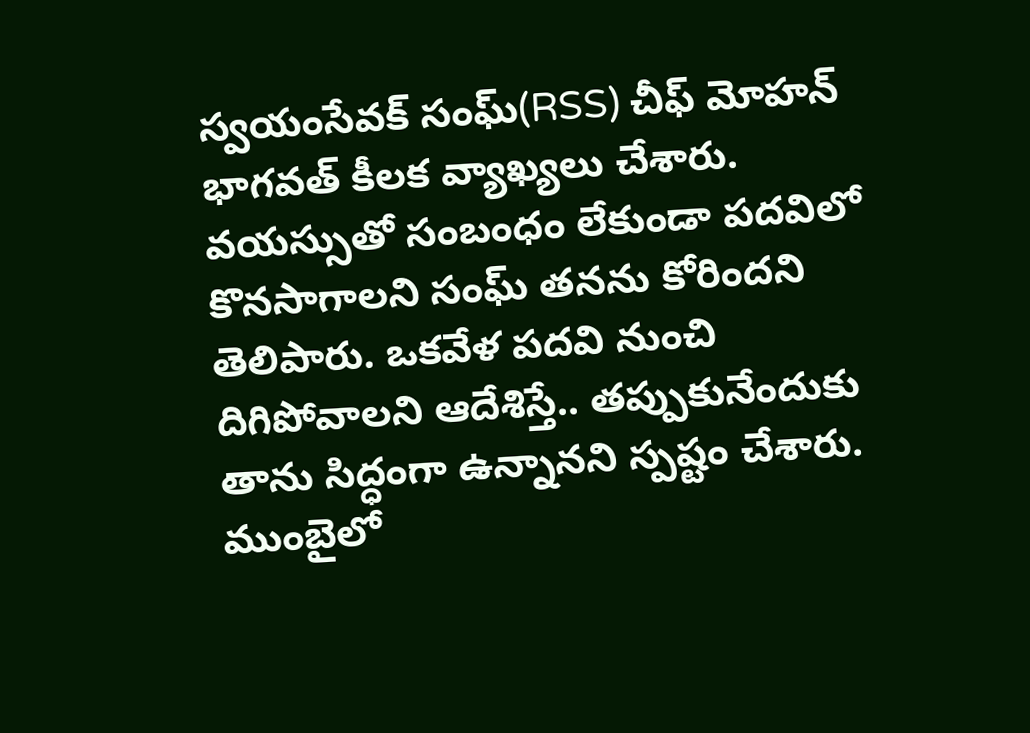స్వయంసేవక్ సంఘ్(RSS) చీఫ్ మోహన్ భాగవత్ కీలక వ్యాఖ్యలు చేశారు. వయస్సుతో సంబంధం లేకుండా పదవిలో కొనసాగాలని సంఘ్ తనను కోరిందని తెలిపారు. ఒకవేళ పదవి నుంచి దిగిపోవాలని ఆదేశిస్తే.. తప్పుకునేందుకు తాను సిద్ధంగా ఉన్నానని స్పష్టం చేశారు. ముంబైలో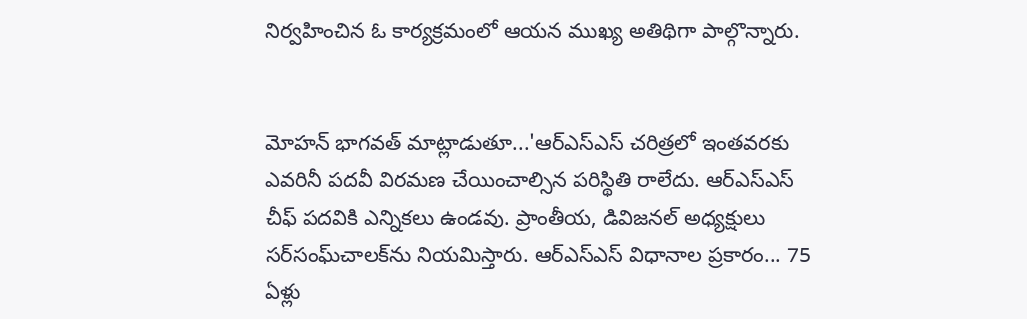నిర్వహించిన ఓ కార్యక్రమంలో ఆయన ముఖ్య అతిథిగా పాల్గొన్నారు.


మోహన్ భాగవత్ మాట్లాడుతూ...'ఆర్ఎస్ఎస్ చరిత్రలో ఇంతవరకు ఎవరినీ పదవీ విరమణ చేయించాల్సిన పరిస్థితి రాలేదు. ఆర్ఎస్ఎస్ చీఫ్‌ పదవికి ఎన్నికలు ఉండవు. ప్రాంతీయ, డివిజనల్‌ అధ్యక్షులు సర్‌సంఘ్‌చాలక్‌ను నియమిస్తారు. ఆర్ఎస్ఎస్ విధానాల ప్రకారం... 75 ఏళ్లు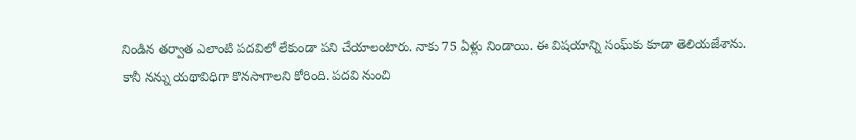నిండిన తర్వాత ఎలాంటి పదవిలో లేకుండా పని చేయాలంటారు. నాకు 75 ఏళ్లు నిండాయి. ఈ విషయాన్ని సంఘ్‌కు కూడా తెలియజేశాను. కానీ నన్ను యథావిధిగా కొనసాగాలని కోరింది. పదవి నుంచి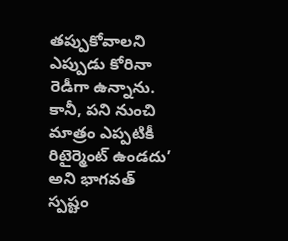తప్పుకోవాలని ఎప్పుడు కోరినా రెడీగా ఉన్నాను. కానీ, పని నుంచి మాత్రం ఎప్పటికీ రిటైర్మెంట్ ఉండదు’ అని భాగవత్‌ స్పష్టం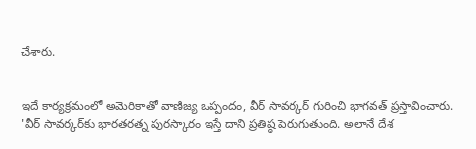చేశారు.


ఇదే కార్యక్రమంలో అమెరికాతో వాణిజ్య ఒప్పందం, వీర్ సావర్కర్ గురించి భాగవత్ ప్రస్తావించారు. 'వీర్ సావర్కర్‌కు భారతరత్న పురస్కారం ఇస్తే దాని ప్రతిష్ఠ పెరుగుతుంది. అలానే దేశ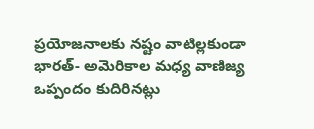ప్రయోజనాలకు నష్టం వాటిల్లకుండా భారత్‌- అమెరికాల మధ్య వాణిజ్య ఒప్పందం కుదిరినట్లు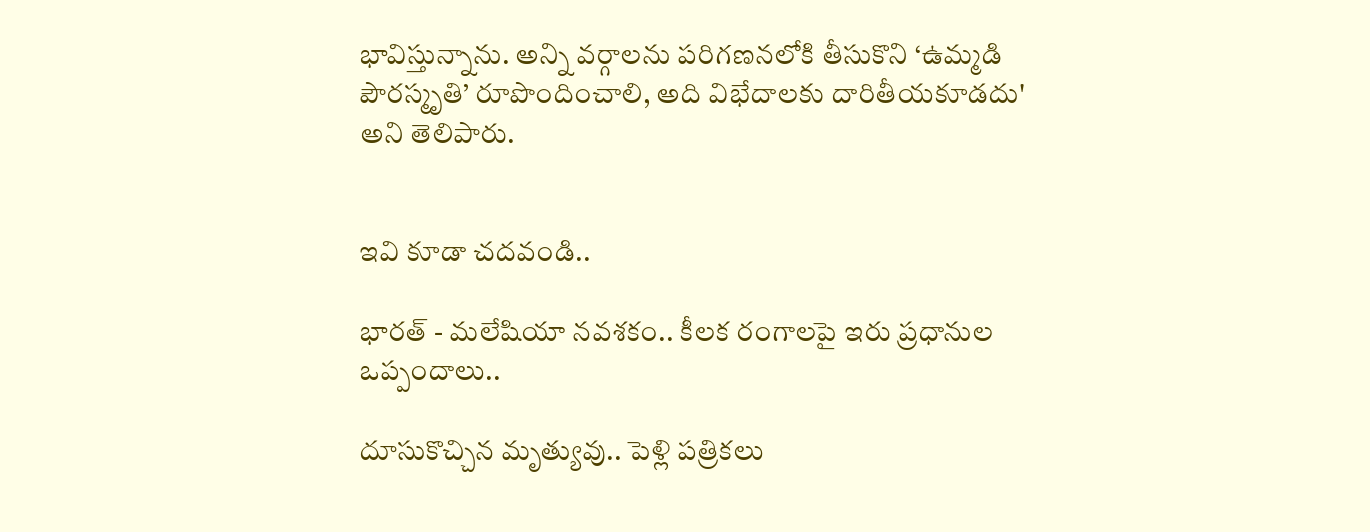భావిస్తున్నాను. అన్ని వర్గాలను పరిగణనలోకి తీసుకొని ‘ఉమ్మడి పౌరస్మృతి’ రూపొందించాలి, అది విభేదాలకు దారితీయకూడదు' అని తెలిపారు.


ఇవి కూడా చదవండి..

భారత్ - మలేషియా నవశకం.. కీలక రంగాలపై ఇరు ప్రధానుల ఒప్పందాలు..

దూసుకొచ్చిన మృత్యువు.. పెళ్లి పత్రికలు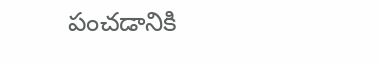పంచడానికి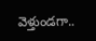వెళ్తుండగా..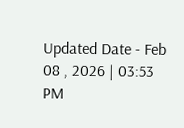Updated Date - Feb 08 , 2026 | 03:53 PM